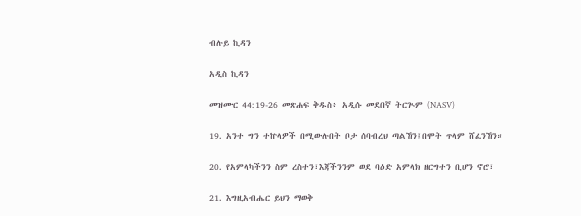ብሉይ ኪዳን

አዲስ ኪዳን

መዝሙር 44:19-26 መጽሐፍ ቅዱስ፥ አዲሱ መደበኛ ትርጒም (NASV)

19. አንተ ግን ተኵላዎች በሚውሉበት ቦታ ሰባብረህ ጣልኸን፤በሞት ጥላም ሸፈንኸን።

20. የአምላካችንን ስም ረስተን፣እጃችንንም ወደ ባዕድ አምላክ ዘርግተን ቢሆን ኖሮ፣

21. እግዚአብሔር ይህን ማወቅ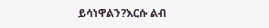ይሳነዋልን?እርሱ ልብ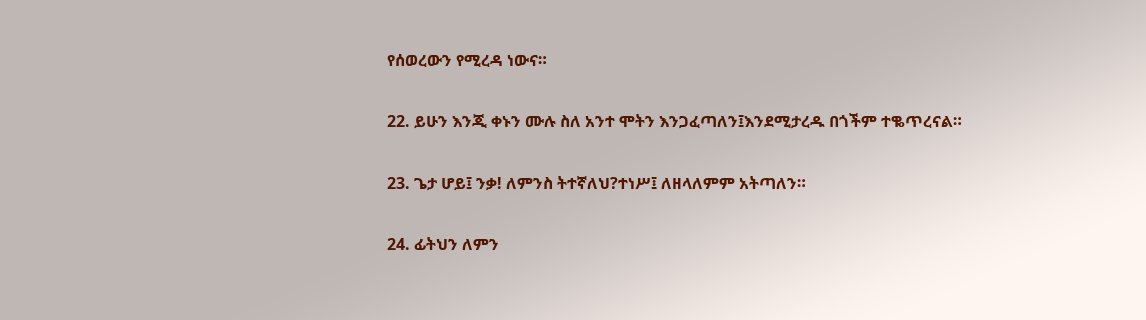የሰወረውን የሚረዳ ነውና።

22. ይሁን እንጂ ቀኑን ሙሉ ስለ አንተ ሞትን እንጋፈጣለን፤እንደሚታረዱ በጎችም ተቈጥረናል።

23. ጌታ ሆይ፤ ንቃ! ለምንስ ትተኛለህ?ተነሥ፤ ለዘላለምም አትጣለን።

24. ፊትህን ለምን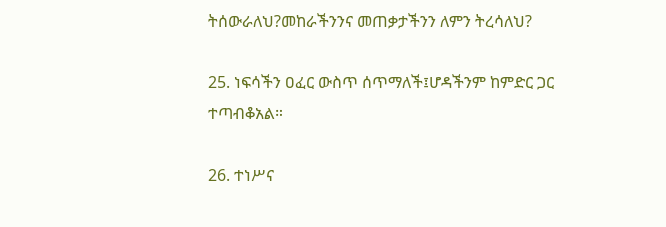ትሰውራለህ?መከራችንንና መጠቃታችንን ለምን ትረሳለህ?

25. ነፍሳችን ዐፈር ውስጥ ሰጥማለች፤ሆዳችንም ከምድር ጋር ተጣብቆአል።

26. ተነሥና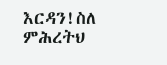እርዳን!ስለ ምሕረትህ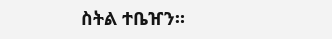ስትል ተቤዠን።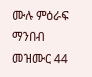ሙሉ ምዕራፍ ማንበብ መዝሙር 44